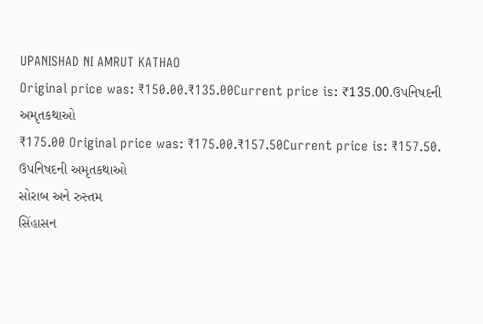UPANISHAD NI AMRUT KATHAO
Original price was: ₹150.00.₹135.00Current price is: ₹135.00.ઉપનિષદની અમૃતકથાઓ
₹175.00 Original price was: ₹175.00.₹157.50Current price is: ₹157.50.
ઉપનિષદની અમૃતકથાઓ
સોરાબ અને રુસ્તમ
સિંહાસન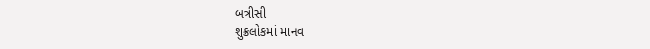બત્રીસી
શુક્રલોકમાં માનવ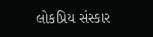લોકપ્રિય સંસ્કાર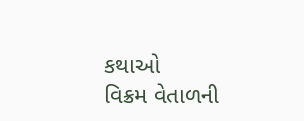કથાઓ
વિક્રમ વેતાળની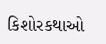કિશોરકથાઓ